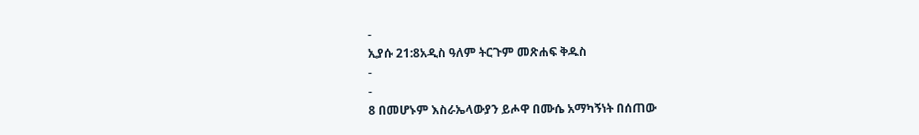-
ኢያሱ 21:8አዲስ ዓለም ትርጉም መጽሐፍ ቅዱስ
-
-
8 በመሆኑም እስራኤላውያን ይሖዋ በሙሴ አማካኝነት በሰጠው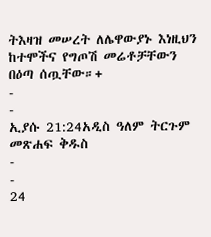ትእዛዝ መሠረት ለሌዋውያኑ እነዚህን ከተሞችና የግጦሽ መሬቶቻቸውን በዕጣ ሰጧቸው።+
-
-
ኢያሱ 21:24አዲስ ዓለም ትርጉም መጽሐፍ ቅዱስ
-
-
24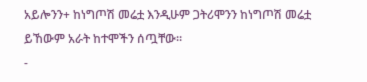አይሎንን+ ከነግጦሽ መሬቷ እንዲሁም ጋትሪሞንን ከነግጦሽ መሬቷ ይኸውም አራት ከተሞችን ሰጧቸው።
-